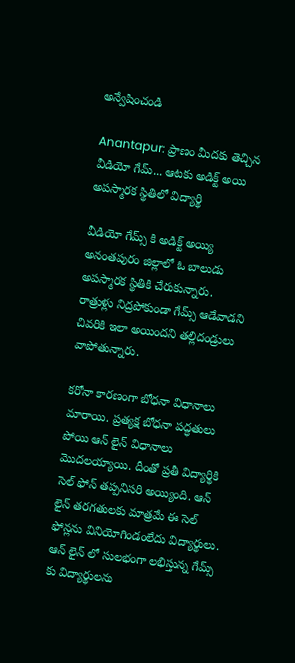అన్వేషించండి

Anantapur: ప్రాణం మీదకు తెచ్చిన వీడియో గేమ్... ఆటకు అడిక్ట్ అయి అపస్మారక స్థితిలో విద్యార్థి

వీడియో గేమ్స్ కి అడిక్ట్ అయ్యి అనంతపురం జిల్లాలో ఓ బాలుడు అపస్మారక స్థితికి చేరుకున్నారు. రాత్రుళ్లు నిద్రపోకుండా గేమ్స్ ఆడేవాడని చివరికి ఇలా అయిందని తల్లిదండ్రులు వాపోతున్నారు.

కరోనా కారణంగా బోధనా విధానాలు మారాయి. ప్రత్యక్ష బోధనా పద్ధతులు పోయి ఆన్ లైన్ విధానాలు మొదలయ్యాయి. దీంతో ప్రతీ విద్యార్థికి సెల్ ఫోన్ తప్పనిసరి అయ్యింది. ఆన్ లైన్ తరగతులకు మాత్రమే ఈ సెల్ ఫోన్లను వినియోగిండంలేదు విద్యార్థులు. ఆన్ లైన్ లో సులభంగా లభిస్తున్న గేమ్స్ కు విద్యార్థులను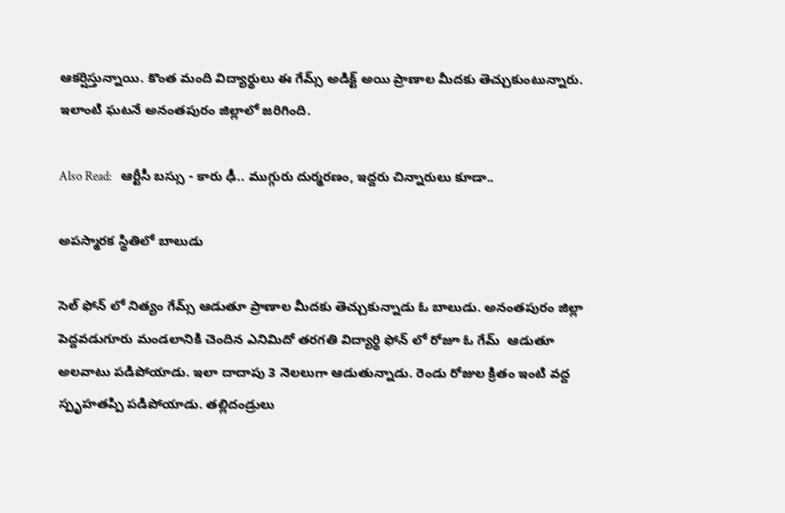ఆకర్షిస్తున్నాయి. కొంత మంది విద్యార్థులు ఈ గేమ్స్ అడిక్ట్ అయి ప్రాణాల మీదకు తెచ్చుకుంటున్నారు.  ఇలాంటి ఘటనే అనంతపురం జిల్లాలో జరిగింది.

Also Read:   ఆర్టీసీ బస్సు - కారు ఢీ.. ముగ్గురు దుర్మరణం, ఇద్దరు చిన్నారులు కూడా..

అపస్మారక స్థితిలో బాలుడు

సెల్ ఫోన్ లో నిత్యం గేమ్స్ ఆడుతూ ప్రాణాల మీదకు తెచ్చుకున్నాడు ఓ బాలుడు. అనంతపురం జిల్లా పెద్దవడుగూరు మండలానికి చెందిన ఎనిమిదో తరగతి విద్యార్థి ఫోన్ లో రోజూ ఓ గేమ్  ఆడుతూ అలవాటు పడిపోయాడు. ఇలా దాదాపు 3 నెలలుగా ఆడుతున్నాడు. రెండు రోజుల క్రితం ఇంటి వద్ద స్పృహతప్పి పడిపోయాడు. తల్లిదండ్రులు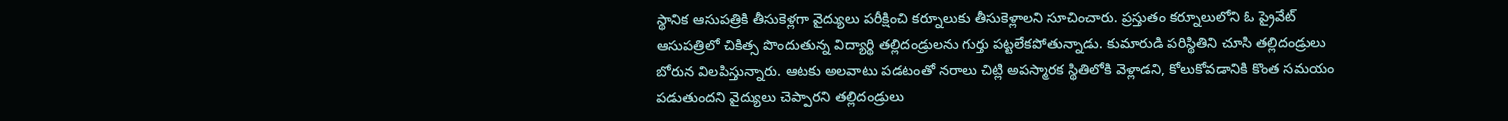స్థానిక ఆసుపత్రికి తీసుకెళ్లగా వైద్యులు పరీక్షించి కర్నూలుకు తీసుకెళ్లాలని సూచించారు. ప్రస్తుతం కర్నూలులోని ఓ ప్రైవేట్ ఆసుపత్రిలో చికిత్స పొందుతున్న విద్యార్థి తల్లిదండ్రులను గుర్తు పట్టలేకపోతున్నాడు. కుమారుడి పరిస్థితిని చూసి తల్లిదండ్రులు బోరున విలపిస్తున్నారు. ఆటకు అలవాటు పడటంతో నరాలు చిట్లి అపస్మారక స్థితిలోకి వెళ్లాడని, కోలుకోవడానికి కొంత సమయం పడుతుందని వైద్యులు చెప్పారని తల్లిదండ్రులు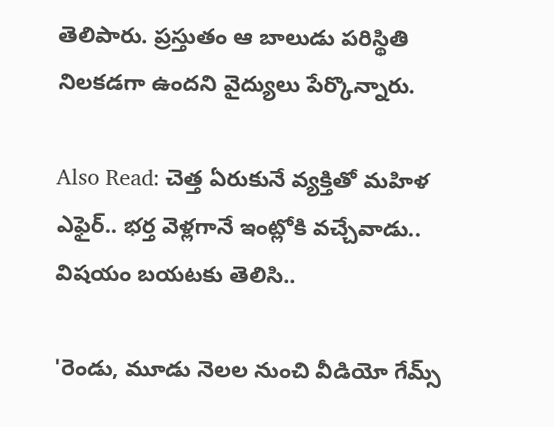తెలిపారు. ప్రస్తుతం ఆ బాలుడు పరిస్థితి నిలకడగా ఉందని వైద్యులు పేర్కొన్నారు.

Also Read: చెత్త ఏరుకునే వ్యక్తితో మహిళ ఎఫైర్.. భర్త వెళ్లగానే ఇంట్లోకి వచ్చేవాడు.. విషయం బయటకు తెలిసి..

'రెండు, మూడు నెలల నుంచి వీడియో గేమ్స్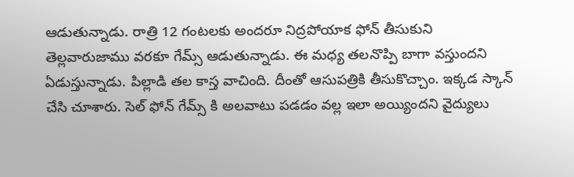ఆడుతున్నాడు. రాత్రి 12 గంటలకు అందరూ నిద్రపోయాక ఫోన్ తీసుకుని తెల్లవారుజాము వరకూ గేమ్స్ ఆడుతున్నాడు. ఈ మధ్య తలనొప్పి బాగా వస్తుందని ఏడుస్తున్నాడు. పిల్లాడి తల కాస్త వాచింది. దీంతో ఆసుపత్రికి తీసుకొచ్చాం. ఇక్కడ స్కాన్ చేసి చూశారు. సెల్ ఫోన్ గేమ్స్ కి అలవాటు పడడం వల్ల ఇలా అయ్యిందని వైద్యులు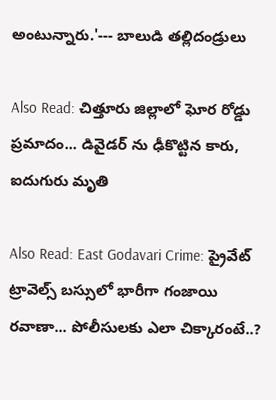అంటున్నారు.'--- బాలుడి తల్లిదండ్రులు

Also Read: చిత్తూరు జిల్లాలో ఘోర రోడ్డు ప్రమాదం... డివైడర్ ను ఢీకొట్టిన కారు, ఐదుగురు మృతి

Also Read: East Godavari Crime: ప్రైవేట్ ట్రావెల్స్ బస్సులో భారీగా గంజాయి రవాణా... పోలీసులకు ఎలా చిక్కారంటే..?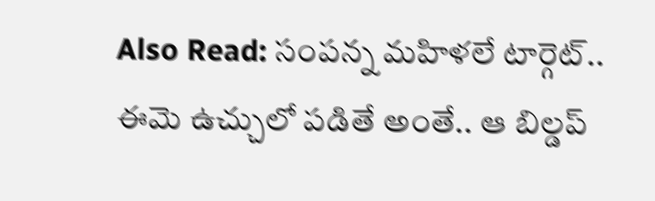Also Read: సంపన్న మహిళలే టార్గెట్.. ఈమె ఉచ్చులో పడితే అంతే.. ఆ బిల్డప్‌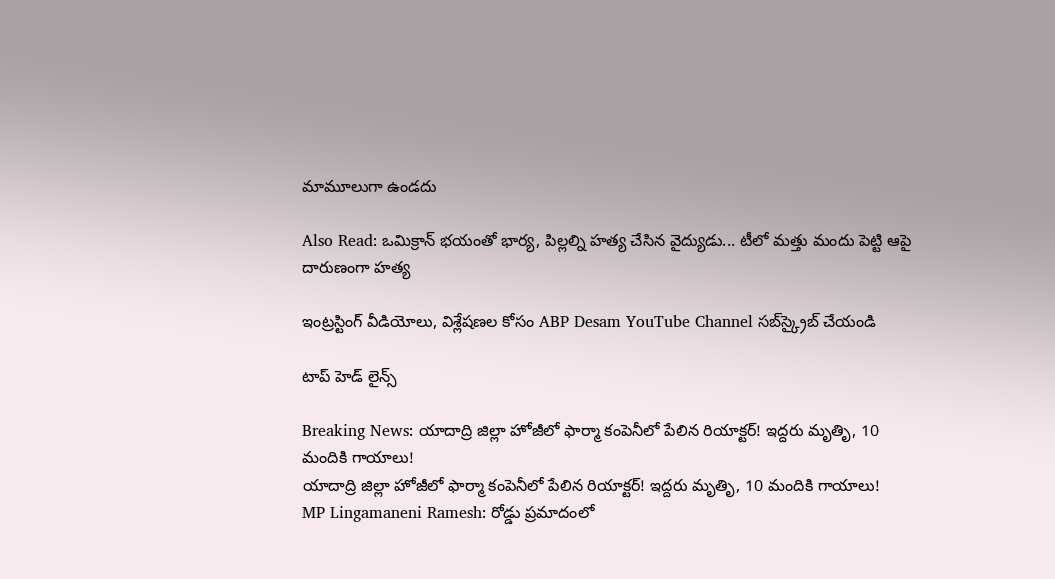మామూలుగా ఉండదు

Also Read: ఒమిక్రాన్ భయంతో భార్య, పిల్లల్ని హత్య చేసిన వైద్యుడు... టీలో మత్తు మందు పెట్టి ఆపై దారుణంగా హత్య

ఇంట్రస్టింగ్‌ వీడియోలు, విశ్లేషణల కోసం ABP Desam YouTube Channel సబ్‌స్క్రైబ్‌ చేయండి

టాప్ హెడ్ లైన్స్

Breaking News: యాదాద్రి జిల్లా హోజీలో ఫార్మా కంపెనీలో పేలిన రియాక్టర్! ఇద్దరు మృతిృ, 10 మందికి గాయాలు!
యాదాద్రి జిల్లా హోజీలో ఫార్మా కంపెనీలో పేలిన రియాక్టర్! ఇద్దరు మృతిృ, 10 మందికి గాయాలు!
MP Lingamaneni Ramesh: రోడ్డు ప్రమాదంలో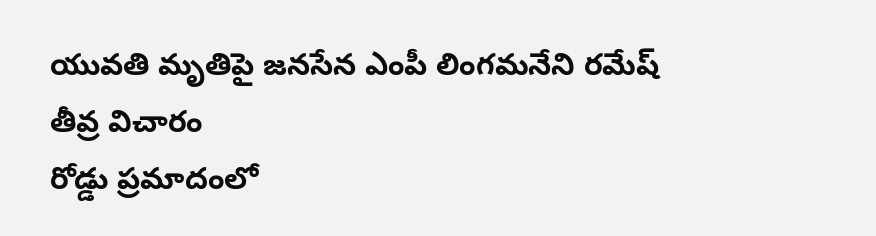యువతి మృతిపై జనసేన ఎంపీ లింగమనేని రమేష్ తీవ్ర విచారం
రోడ్డు ప్రమాదంలో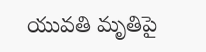యువతి మృతిపై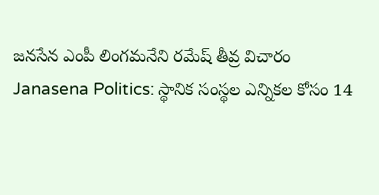జనసేన ఎంపీ లింగమనేని రమేష్ తీవ్ర విచారం
Janasena Politics: స్థానిక సంస్థల ఎన్నికల కోసం 14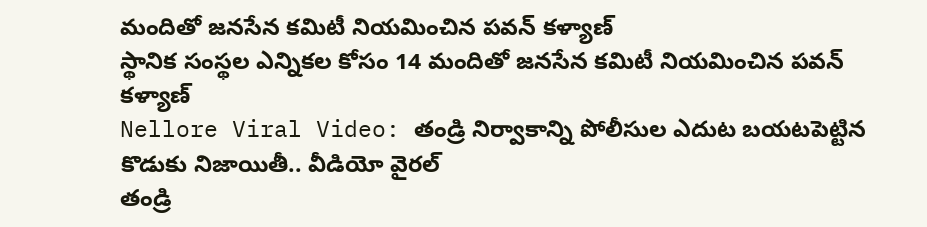మందితో జనసేన కమిటీ నియమించిన పవన్ కళ్యాణ్
స్థానిక సంస్థల ఎన్నికల కోసం 14 మందితో జనసేన కమిటీ నియమించిన పవన్ కళ్యాణ్
Nellore Viral Video: తండ్రి నిర్వాకాన్ని పోలీసుల ఎదుట బయటపెట్టిన కొడుకు నిజాయితీ.. వీడియో వైరల్
తండ్రి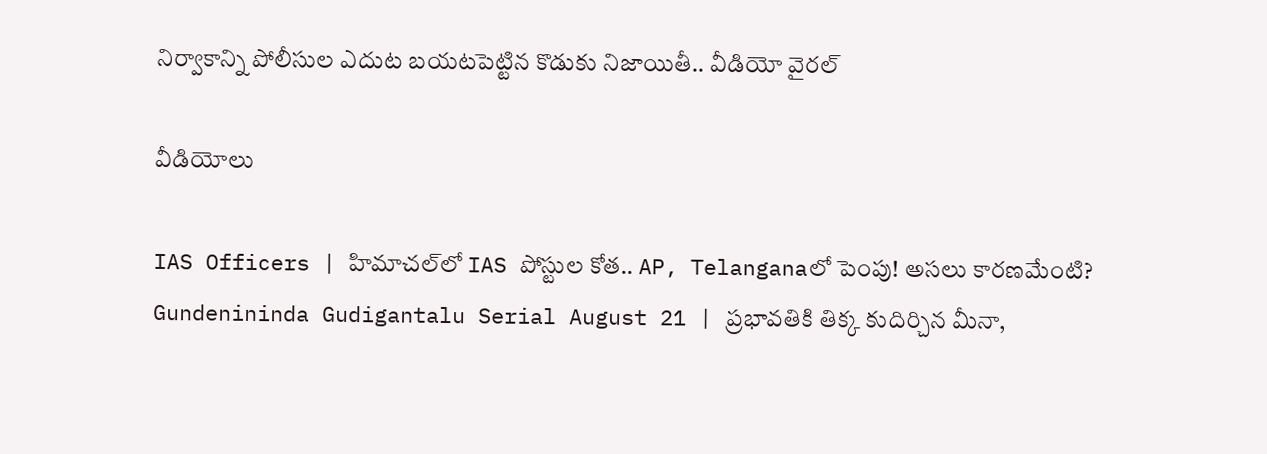నిర్వాకాన్ని పోలీసుల ఎదుట బయటపెట్టిన కొడుకు నిజాయితీ.. వీడియో వైరల్

వీడియోలు

IAS Officers | హిమాచల్‌లో IAS పోస్టుల కోత.. AP, Telanganaలో పెంపు! అసలు కారణమేంటి?
Gundenininda Gudigantalu Serial August 21 | ప్రభావతికి తిక్క కుదిర్చిన మీనా,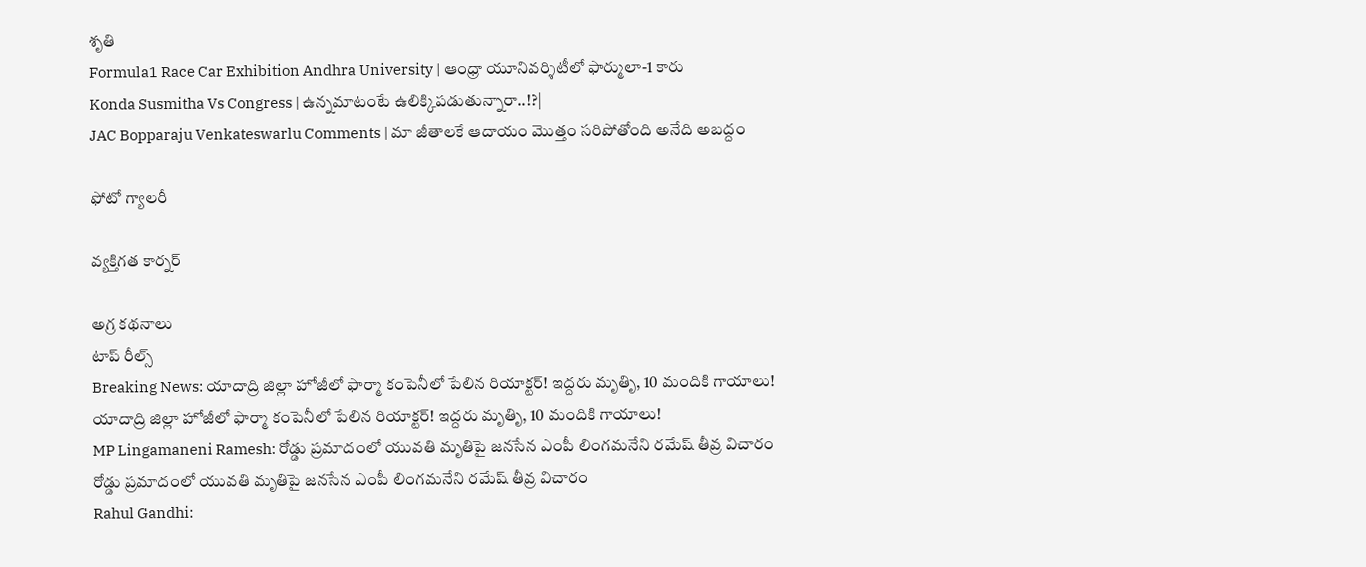శృతి
Formula1 Race Car Exhibition Andhra University | ఆంధ్రా యూనివర్శిటీలో ఫార్ములా-1 కారు
Konda Susmitha Vs Congress | ఉన్నమాటంటే ఉలిక్కిపడుతున్నారా..!?|
JAC Bopparaju Venkateswarlu Comments | మా జీతాలకే ఆదాయం మొత్తం సరిపోతోంది అనేది అబద్దం

ఫోటో గ్యాలరీ

వ్యక్తిగత కార్నర్

అగ్ర కథనాలు
టాప్ రీల్స్
Breaking News: యాదాద్రి జిల్లా హోజీలో ఫార్మా కంపెనీలో పేలిన రియాక్టర్! ఇద్దరు మృతిృ, 10 మందికి గాయాలు!
యాదాద్రి జిల్లా హోజీలో ఫార్మా కంపెనీలో పేలిన రియాక్టర్! ఇద్దరు మృతిృ, 10 మందికి గాయాలు!
MP Lingamaneni Ramesh: రోడ్డు ప్రమాదంలో యువతి మృతిపై జనసేన ఎంపీ లింగమనేని రమేష్ తీవ్ర విచారం
రోడ్డు ప్రమాదంలో యువతి మృతిపై జనసేన ఎంపీ లింగమనేని రమేష్ తీవ్ర విచారం
Rahul Gandhi: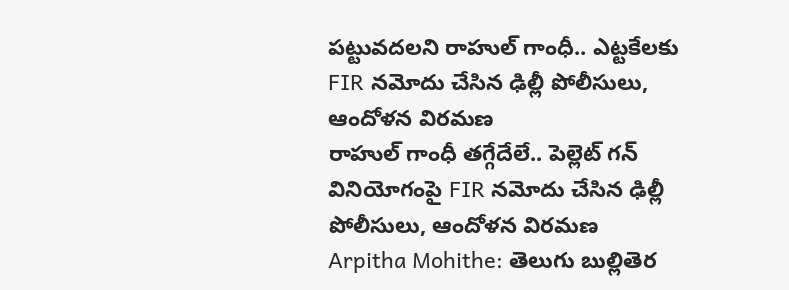పట్టువదలని రాహుల్ గాంధీ.. ఎట్టకేలకు FIR నమోదు చేసిన ఢిల్లీ పోలీసులు, ఆందోళన విరమణ
రాహుల్ గాంధీ తగ్గేదేలే.. పెల్లెట్ గన్ వినియోగంపై FIR నమోదు చేసిన ఢిల్లీ పోలీసులు, ఆందోళన విరమణ
Arpitha Mohithe: తెలుగు బుల్లితెర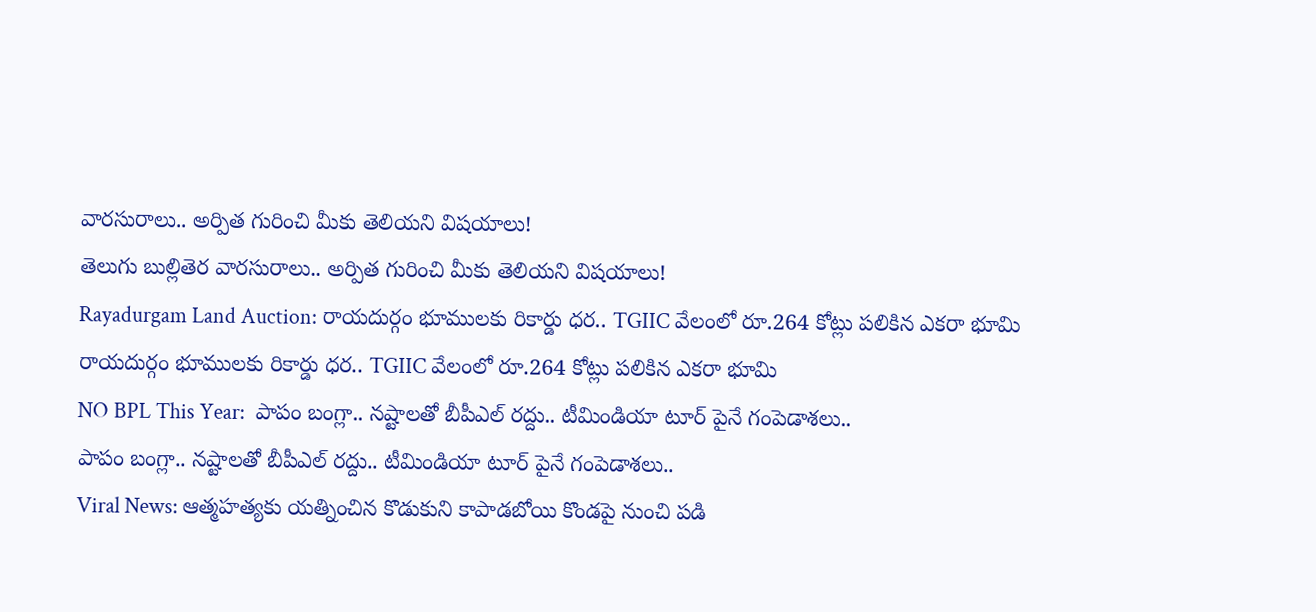వారసురాలు.. అర్పిత గురించి మీకు తెలియని విషయాలు!
తెలుగు బుల్లితెర వారసురాలు.. అర్పిత గురించి మీకు తెలియని విషయాలు!
Rayadurgam Land Auction: రాయదుర్గం భూములకు రికార్డు ధర.. TGIIC వేలంలో రూ.264 కోట్లు పలికిన ఎకరా భూమి
రాయదుర్గం భూములకు రికార్డు ధర.. TGIIC వేలంలో రూ.264 కోట్లు పలికిన ఎకరా భూమి
NO BPL This Year:  పాపం బంగ్లా.. న‌ష్టాల‌తో బీపీఎల్ ర‌ద్దు.. టీమిండియా టూర్ పైనే గంపెడాశలు..
పాపం బంగ్లా.. న‌ష్టాల‌తో బీపీఎల్ ర‌ద్దు.. టీమిండియా టూర్ పైనే గంపెడాశలు..
Viral News: ఆత్మహత్యకు యత్నించిన కొడుకుని కాపాడబోయి కొండపై నుంచి పడి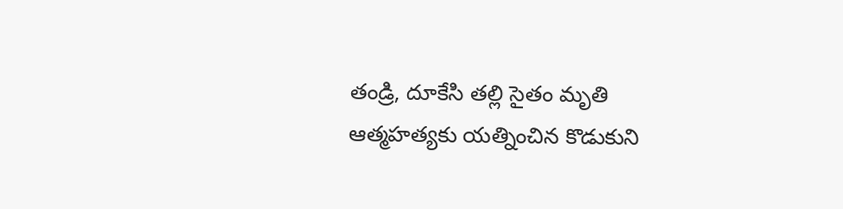తండ్రి, దూకేసి తల్లి సైతం మృతి
ఆత్మహత్యకు యత్నించిన కొడుకుని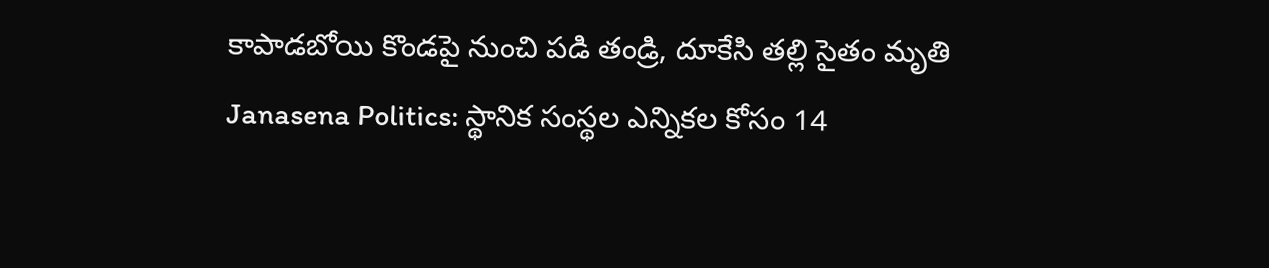కాపాడబోయి కొండపై నుంచి పడి తండ్రి, దూకేసి తల్లి సైతం మృతి
Janasena Politics: స్థానిక సంస్థల ఎన్నికల కోసం 14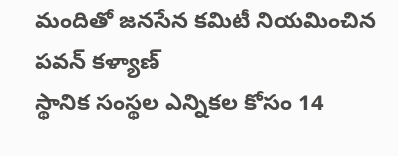మందితో జనసేన కమిటీ నియమించిన పవన్ కళ్యాణ్
స్థానిక సంస్థల ఎన్నికల కోసం 14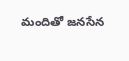మందితో జనసేన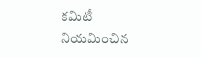కమిటీ నియమించిన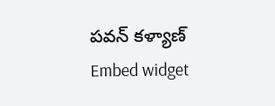పవన్ కళ్యాణ్
Embed widget